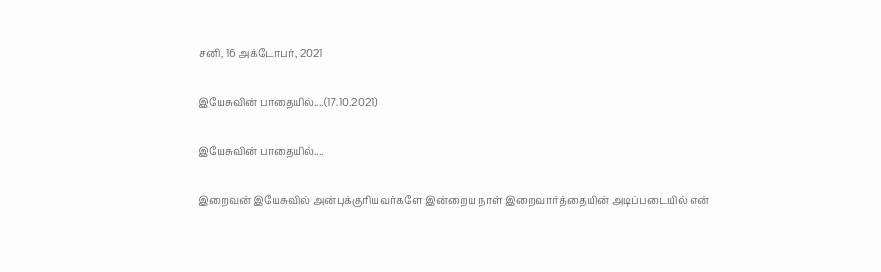சனி, 16 அக்டோபர், 2021

இயேசுவின் பாதையில்....(17.10.2021)

இயேசுவின் பாதையில்....

இறைவன் இயேசுவில் அன்புக்குரியவர்களே இன்றைய நாள் இறைவார்த்தையின் அடிப்படையில் என்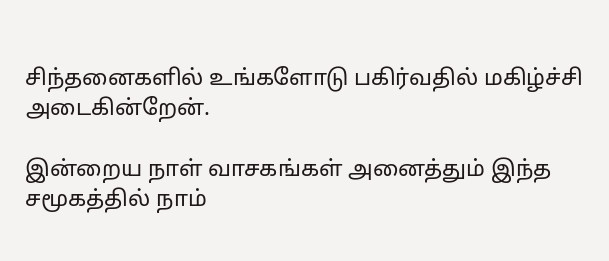சிந்தனைகளில் உங்களோடு பகிர்வதில் மகிழ்ச்சி அடைகின்றேன்.

இன்றைய நாள் வாசகங்கள் அனைத்தும் இந்த சமூகத்தில் நாம்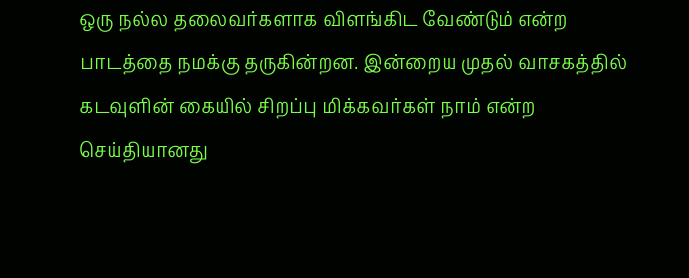ஒரு நல்ல தலைவர்களாக விளங்கிட வேண்டும் என்ற பாடத்தை நமக்கு தருகின்றன. இன்றைய முதல் வாசகத்தில் கடவுளின் கையில் சிறப்பு மிக்கவர்கள் நாம் என்ற செய்தியானது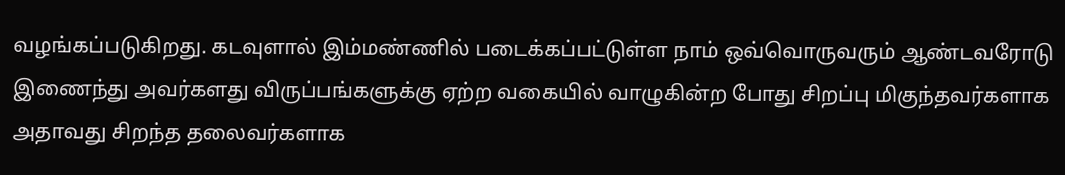வழங்கப்படுகிறது. கடவுளால் இம்மண்ணில் படைக்கப்பட்டுள்ள நாம் ஒவ்வொருவரும் ஆண்டவரோடு இணைந்து அவர்களது விருப்பங்களுக்கு ஏற்ற வகையில் வாழுகின்ற போது சிறப்பு மிகுந்தவர்களாக அதாவது சிறந்த தலைவர்களாக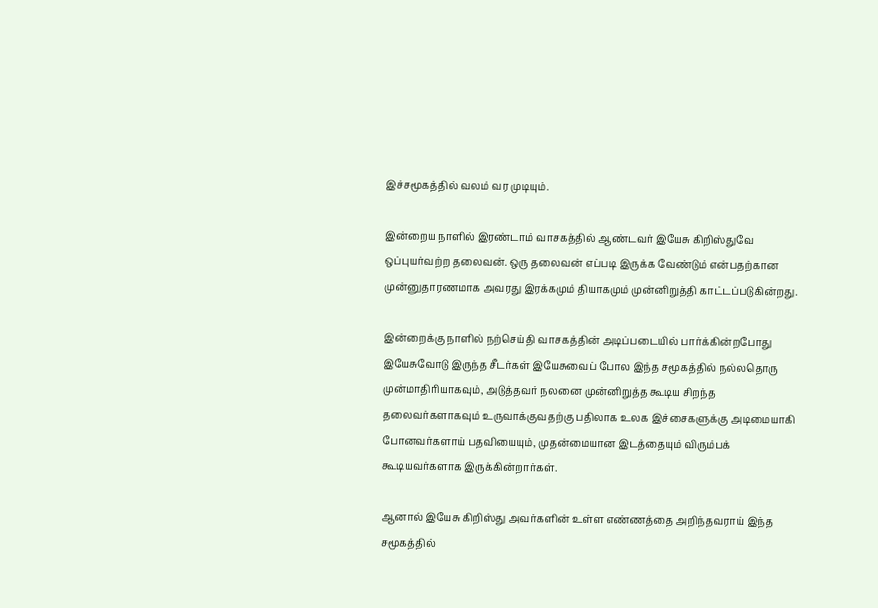இச்சமூகத்தில் வலம் வர முடியும்.

இன்றைய நாளில் இரண்டாம் வாசகத்தில் ஆண்டவர் இயேசு கிறிஸ்துவே ஒப்புயர்வற்ற தலைவன். ஒரு தலைவன் எப்படி இருக்க வேண்டும் என்பதற்கான முன்னுதாரணமாக அவரது இரக்கமும் தியாகமும் முன்னிறுத்தி காட்டப்படுகின்றது.

இன்றைக்கு நாளில் நற்செய்தி வாசகத்தின் அடிப்படையில் பார்க்கின்றபோது இயேசுவோடு இருந்த சீடர்கள் இயேசுவைப் போல இந்த சமூகத்தில் நல்லதொரு முன்மாதிரியாகவும், அடுத்தவர் நலனை முன்னிறுத்த கூடிய சிறந்த தலைவர்களாகவும் உருவாக்குவதற்கு பதிலாக உலக இச்சைகளுக்கு அடிமையாகி போனவர்களாய் பதவியையும், முதன்மையான இடத்தையும் விரும்பக் கூடியவர்களாக இருக்கின்றார்கள்.

ஆனால் இயேசு கிறிஸ்து அவர்களின் உள்ள எண்ணத்தை அறிந்தவராய் இந்த சமூகத்தில்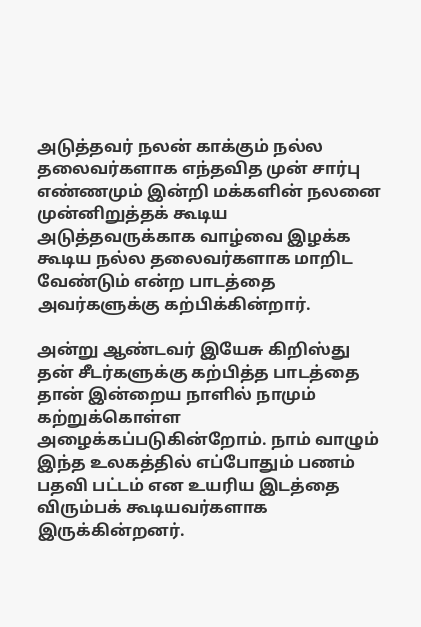அடுத்தவர் நலன் காக்கும் நல்ல தலைவர்களாக எந்தவித முன் சார்பு எண்ணமும் இன்றி மக்களின் நலனை முன்னிறுத்தக் கூடிய அடுத்தவருக்காக வாழ்வை இழக்க கூடிய நல்ல தலைவர்களாக மாறிட வேண்டும் என்ற பாடத்தை அவர்களுக்கு கற்பிக்கின்றார்.

அன்று ஆண்டவர் இயேசு கிறிஸ்து தன் சீடர்களுக்கு கற்பித்த பாடத்தை தான் இன்றைய நாளில் நாமும் கற்றுக்கொள்ள அழைக்கப்படுகின்றோம். நாம் வாழும் இந்த உலகத்தில் எப்போதும் பணம் பதவி பட்டம் என உயரிய இடத்தை விரும்பக் கூடியவர்களாக இருக்கின்றனர்.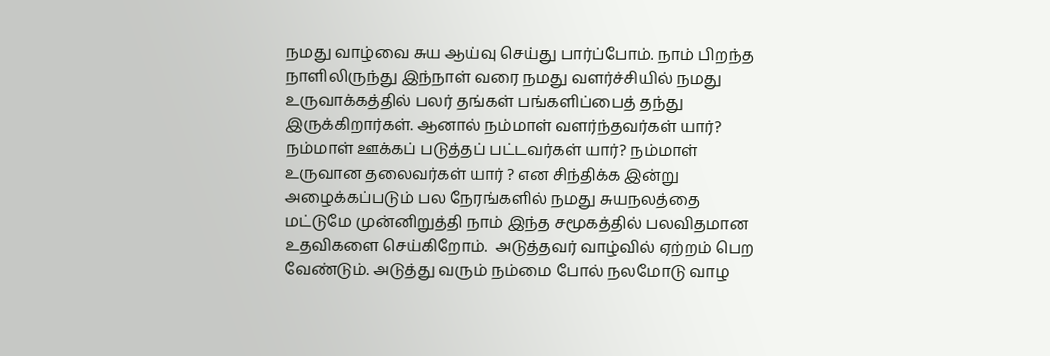நமது வாழ்வை சுய ஆய்வு செய்து பார்ப்போம். நாம் பிறந்த நாளிலிருந்து இந்நாள் வரை நமது வளர்ச்சியில் நமது உருவாக்கத்தில் பலர் தங்கள் பங்களிப்பைத் தந்து இருக்கிறார்கள். ஆனால் நம்மாள் வளர்ந்தவர்கள் யார்? நம்மாள் ஊக்கப் படுத்தப் பட்டவர்கள் யார்? நம்மாள் உருவான தலைவர்கள் யார் ? என சிந்திக்க இன்று அழைக்கப்படும் பல நேரங்களில் நமது சுயநலத்தை மட்டுமே முன்னிறுத்தி நாம் இந்த சமூகத்தில் பலவிதமான உதவிகளை செய்கிறோம்.  அடுத்தவர் வாழ்வில் ஏற்றம் பெற வேண்டும். அடுத்து வரும் நம்மை போல் நலமோடு வாழ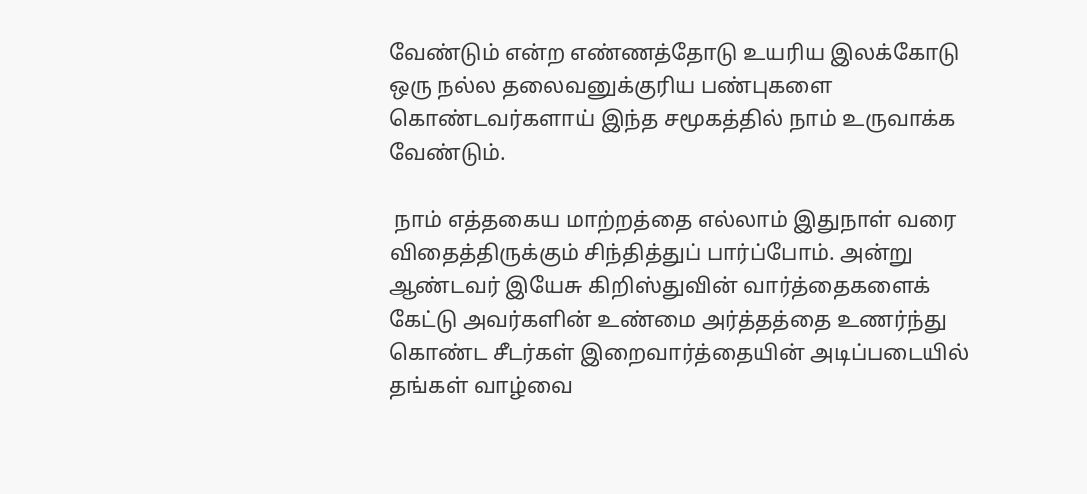வேண்டும் என்ற எண்ணத்தோடு உயரிய இலக்கோடு ஒரு நல்ல தலைவனுக்குரிய பண்புகளை கொண்டவர்களாய் இந்த சமூகத்தில் நாம் உருவாக்க வேண்டும்.

 நாம் எத்தகைய மாற்றத்தை எல்லாம் இதுநாள் வரை விதைத்திருக்கும் சிந்தித்துப் பார்ப்போம். அன்று ஆண்டவர் இயேசு கிறிஸ்துவின் வார்த்தைகளைக் கேட்டு அவர்களின் உண்மை அர்த்தத்தை உணர்ந்து கொண்ட சீடர்கள் இறைவார்த்தையின் அடிப்படையில் தங்கள் வாழ்வை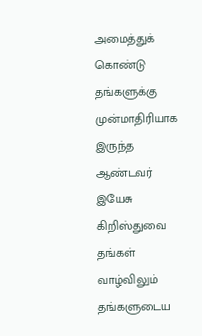அமைத்துக் கொண்டு தங்களுக்கு முன்மாதிரியாக இருந்த ஆண்டவர் இயேசு கிறிஸ்துவை தங்கள் வாழ்விலும் தங்களுடைய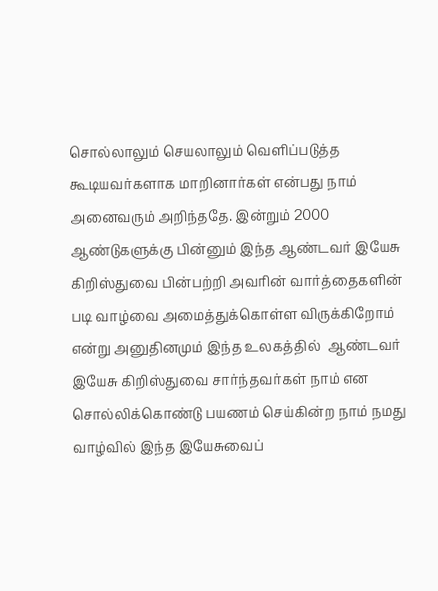சொல்லாலும் செயலாலும் வெளிப்படுத்த கூடியவர்களாக மாறினார்கள் என்பது நாம் அனைவரும் அறிந்ததே. இன்றும் 2000 ஆண்டுகளுக்கு பின்னும் இந்த ஆண்டவர் இயேசு கிறிஸ்துவை பின்பற்றி அவரின் வார்த்தைகளின் படி வாழ்வை அமைத்துக்கொள்ள விருக்கிறோம்  என்று அனுதினமும் இந்த உலகத்தில்  ஆண்டவர் இயேசு கிறிஸ்துவை சார்ந்தவர்கள் நாம் என சொல்லிக்கொண்டு பயணம் செய்கின்ற நாம் நமது வாழ்வில் இந்த இயேசுவைப்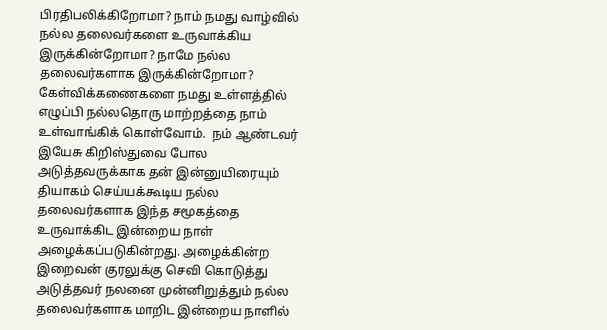பிரதிபலிக்கிறோமா? நாம் நமது வாழ்வில் நல்ல தலைவர்களை உருவாக்கிய இருக்கின்றோமா? நாமே நல்ல தலைவர்களாக இருக்கின்றோமா? கேள்விக்கணைகளை நமது உள்ளத்தில் எழுப்பி நல்லதொரு மாற்றத்தை நாம் உள்வாங்கிக் கொள்வோம்.  நம் ஆண்டவர் இயேசு கிறிஸ்துவை போல அடுத்தவருக்காக தன் இன்னுயிரையும் தியாகம் செய்யக்கூடிய நல்ல தலைவர்களாக இந்த சமூகத்தை உருவாக்கிட இன்றைய நாள் அழைக்கப்படுகின்றது. அழைக்கின்ற இறைவன் குரலுக்கு செவி கொடுத்து  அடுத்தவர் நலனை முன்னிறுத்தும் நல்ல தலைவர்களாக மாறிட இன்றைய நாளில்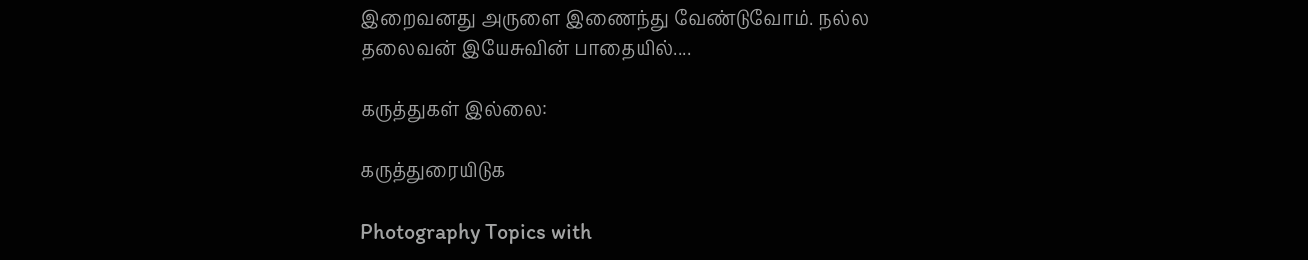இறைவனது அருளை இணைந்து வேண்டுவோம். நல்ல தலைவன் இயேசுவின் பாதையில்....

கருத்துகள் இல்லை:

கருத்துரையிடுக

Photography Topics with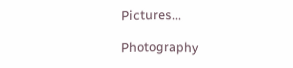Pictures...

Photography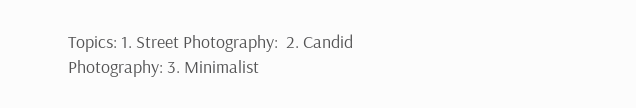Topics: 1. Street Photography:  2. Candid Photography: 3. Minimalist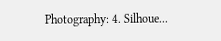Photography: 4. Silhoue...